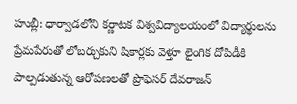హుబ్లీ: ధార్వాడలోని కర్ణాటక విశ్వవిద్యాలయంలో విద్యార్థులను ప్రేమపేరుతో లోబర్చుకుని షికార్లకు వెళ్తూ లైంగిక దోపిడీకి పాల్పడుతున్న ఆరోపణలతో ప్రొఫెసర్ దేవరాజన్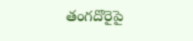తంగదొరైపై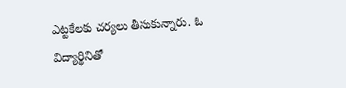ఎట్టకేలకు చర్యలు తీసుకున్నారు. ఓ విద్యార్థినితో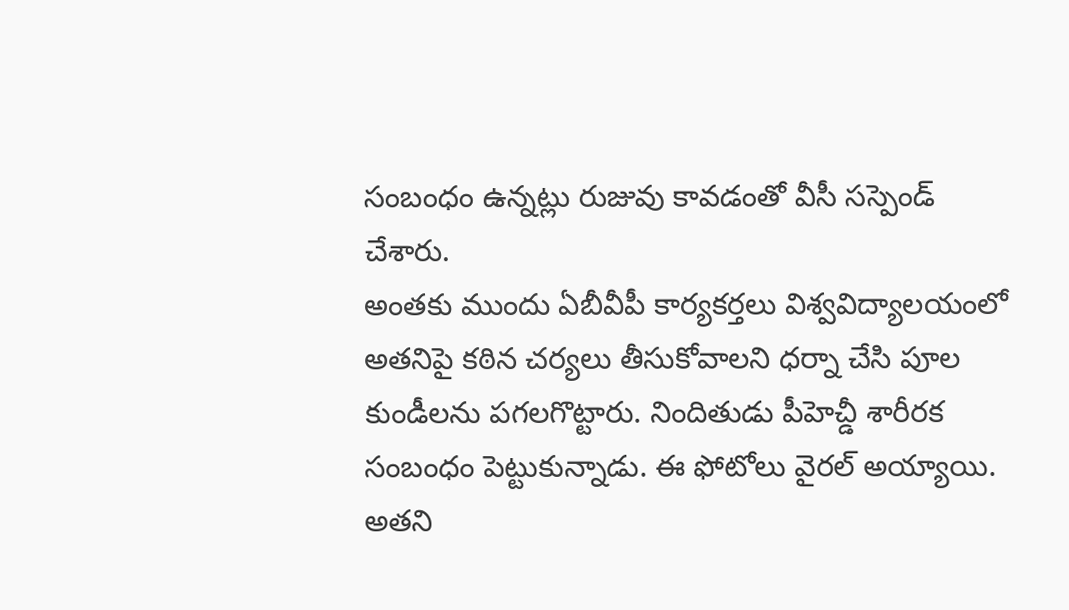సంబంధం ఉన్నట్లు రుజువు కావడంతో వీసీ సస్పెండ్ చేశారు.
అంతకు ముందు ఏబీవీపీ కార్యకర్తలు విశ్వవిద్యాలయంలో అతనిపై కఠిన చర్యలు తీసుకోవాలని ధర్నా చేసి పూల కుండీలను పగలగొట్టారు. నిందితుడు పీహెచ్డీ శారీరక సంబంధం పెట్టుకున్నాడు. ఈ ఫోటోలు వైరల్ అయ్యాయి. అతని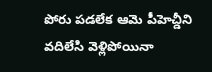పోరు పడలేక ఆమె పీహెచ్డీని వదిలేసి వెళ్లిపోయినా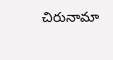చిరునామా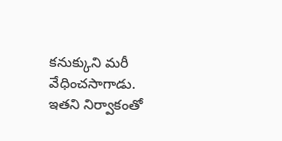కనుక్కుని మరీ వేధించసాగాడు. ఇతని నిర్వాకంతో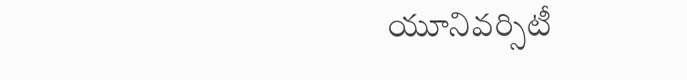యూనివర్సిటీ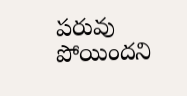పరువు పోయిందని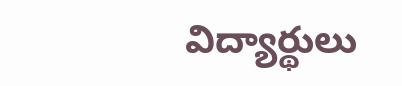విద్యార్థులు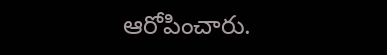ఆరోపించారు.